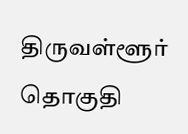திருவள்ளூர் தொகுதி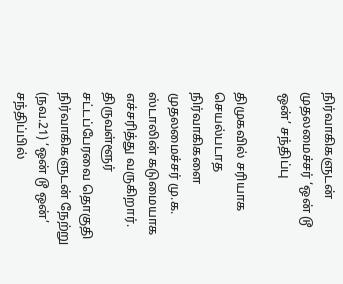நிர்வாகிகளுடன் முதலமைச்சர் ‘ஒன் டூ ஒன்’ சந்திப்பு

திமுகவில் சரியாக செயல்படாத நிர்வாகிகளை முதலமைச்சர் மு.க. ஸ்டாலின் கடுமையாக எச்சரித்து வருகிறார். திருவள்ளூர் சட்டப்பேரவை தொகுதி நிர்வாகிகளுடன் நேற்று (நவ.21) ‘ஒன் டூ ஒன்’ சந்திப்பில்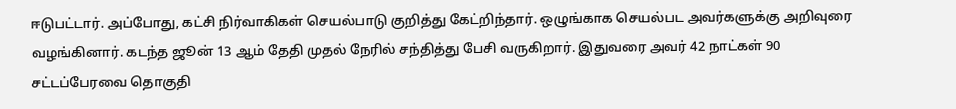ஈடுபட்டார். அப்போது, கட்சி நிர்வாகிகள் செயல்பாடு குறித்து கேட்றிந்தார். ஒழுங்காக செயல்பட அவர்களுக்கு அறிவுரை வழங்கினார். கடந்த ஜூன் 13 ஆம் தேதி முதல் நேரில் சந்தித்து பேசி வருகிறார். இதுவரை அவர் 42 நாட்கள் 90 சட்டப்பேரவை தொகுதி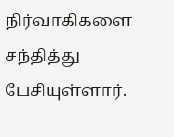நிர்வாகிகளை சந்தித்து பேசியுள்ளார்.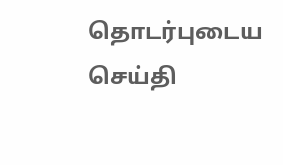தொடர்புடைய செய்தி